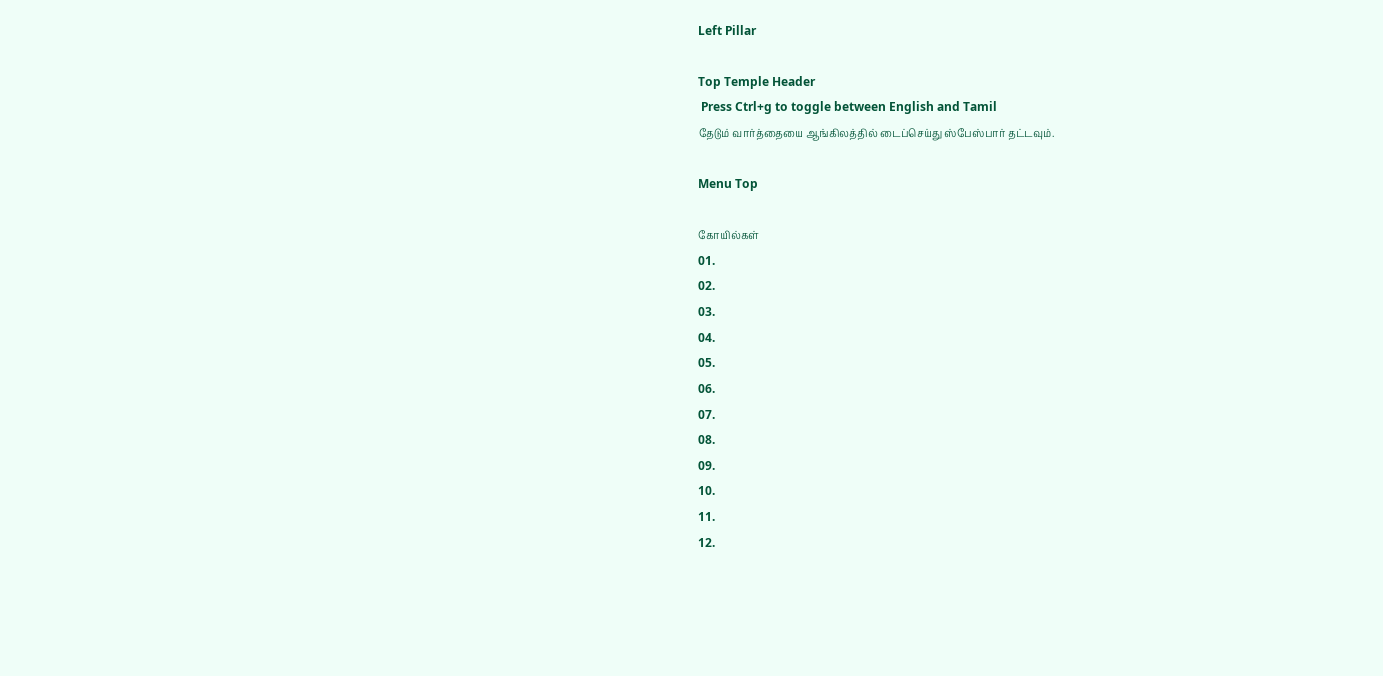Left Pillar

Top Temple Header
 Press Ctrl+g to toggle between English and Tamil
தேடும் வார்த்தையை ஆங்கிலத்தில் டைப்செய்து ஸ்பேஸ்பார் தட்டவும்.

Menu Top

கோயில்கள்
01.
02.
03.
04.
05.
06.
07.
08.
09.
10.
11.
12.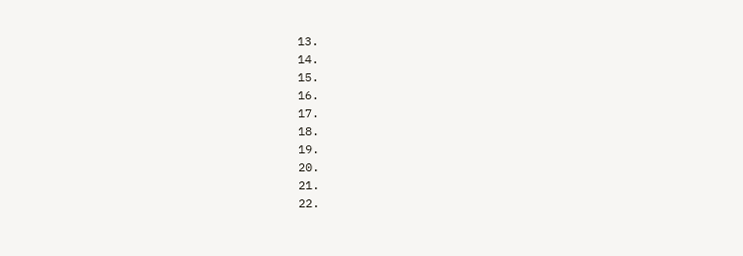13.
14.
15.
16.
17.
18.
19.
20.
21.
22.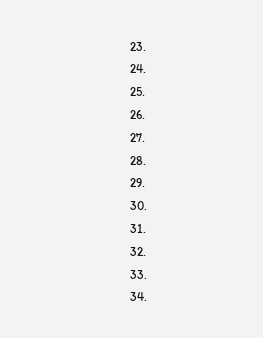23.
24.
25.
26.
27.
28.
29.
30.
31.
32.
33.
34.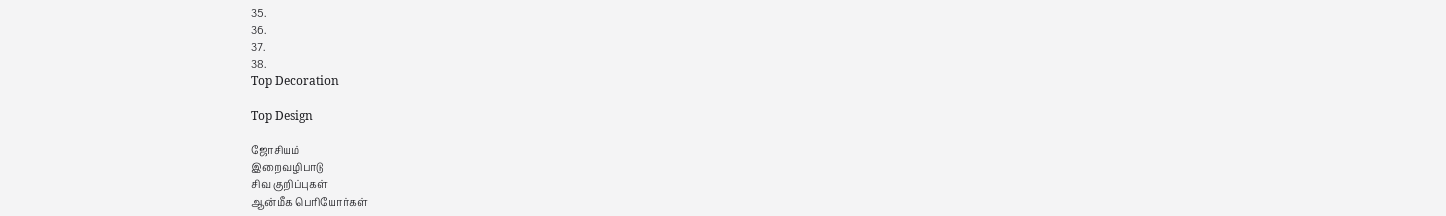35.
36.
37.
38.
Top Decoration

Top Design

ஜோசியம்
இறைவழிபாடு
சிவ குறிப்புகள்
ஆன்மீக பெரியோர்கள்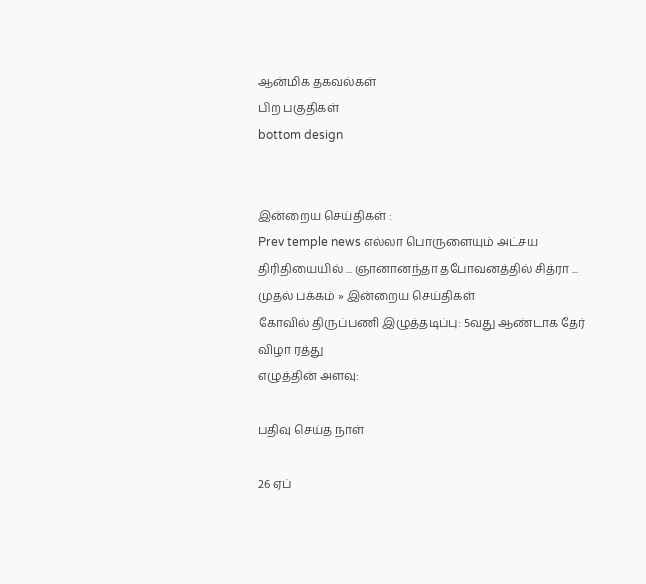ஆன்மிக தகவல்கள்
பிற பகுதிகள்
bottom design


இன்றைய செய்திகள் :
Prev temple news எல்லா பொருளையும் அட்சய திரிதியையில் ... ஞானானந்தா தபோவனத்தில் சித்ரா ...
முதல் பக்கம் » இன்றைய செய்திகள்
கோவில் திருப்பணி இழுத்தடிப்பு: 5வது ஆண்டாக தேர் விழா ரத்து
எழுத்தின் அளவு:

பதிவு செய்த நாள்

26 ஏப்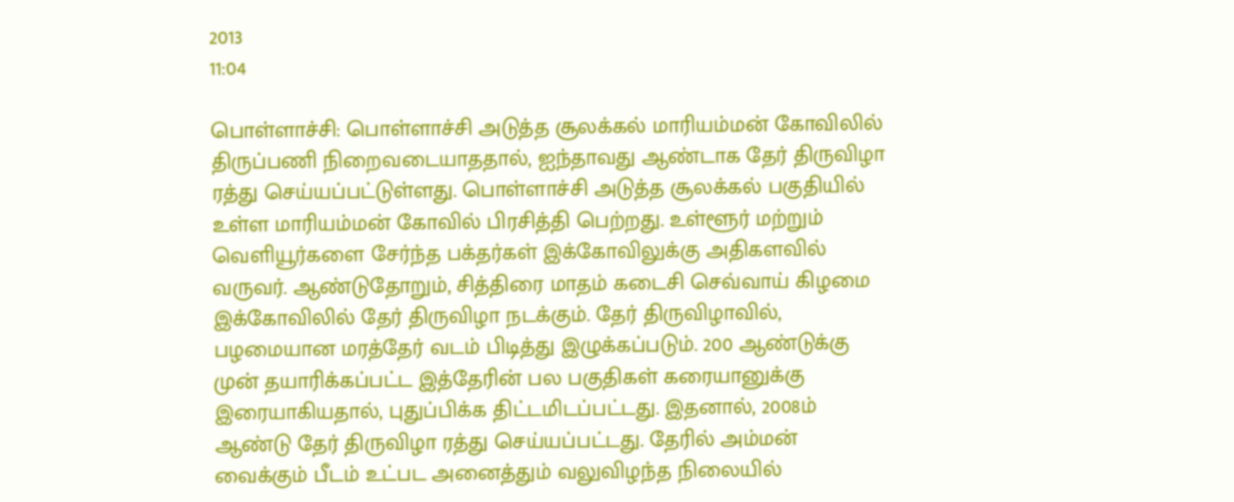2013
11:04

பொள்ளாச்சி: பொள்ளாச்சி அடுத்த சூலக்கல் மாரியம்மன் கோவிலில் திருப்பணி நிறைவடையாததால், ஐந்தாவது ஆண்டாக தேர் திருவிழா ரத்து செய்யப்பட்டுள்ளது. பொள்ளாச்சி அடுத்த சூலக்கல் பகுதியில் உள்ள மாரியம்மன் கோவில் பிரசித்தி பெற்றது. உள்ளூர் மற்றும் வெளியூர்களை சேர்ந்த பக்தர்கள் இக்கோவிலுக்கு அதிகளவில் வருவர். ஆண்டுதோறும், சித்திரை மாதம் கடைசி செவ்வாய் கிழமை இக்கோவிலில் தேர் திருவிழா நடக்கும். தேர் திருவிழாவில், பழமையான மரத்தேர் வடம் பிடித்து இழுக்கப்படும். 200 ஆண்டுக்கு முன் தயாரிக்கப்பட்ட இத்தேரின் பல பகுதிகள் கரையானுக்கு இரையாகியதால், புதுப்பிக்க திட்டமிடப்பட்டது. இதனால், 2008ம் ஆண்டு தேர் திருவிழா ரத்து செய்யப்பட்டது. தேரில் அம்மன் வைக்கும் பீடம் உட்பட அனைத்தும் வலுவிழந்த நிலையில்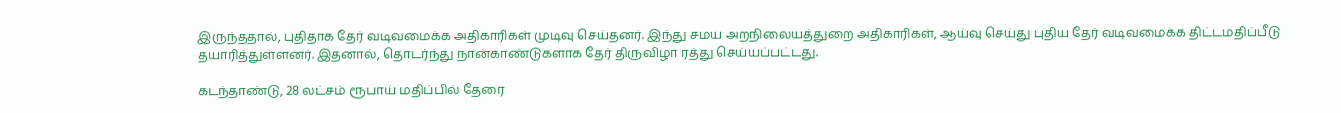இருந்ததால், புதிதாக தேர் வடிவமைக்க அதிகாரிகள் முடிவு செய்தனர். இந்து சமய அறநிலையத்துறை அதிகாரிகள், ஆய்வு செய்து புதிய தேர் வடிவமைக்க திட்டமதிப்பீடு தயாரித்துள்ளனர். இதனால், தொடர்ந்து நான்காண்டுகளாக தேர் திருவிழா ரத்து செய்யப்பட்டது.

கடந்தாண்டு, 28 லட்சம் ரூபாய் மதிப்பில் தேரை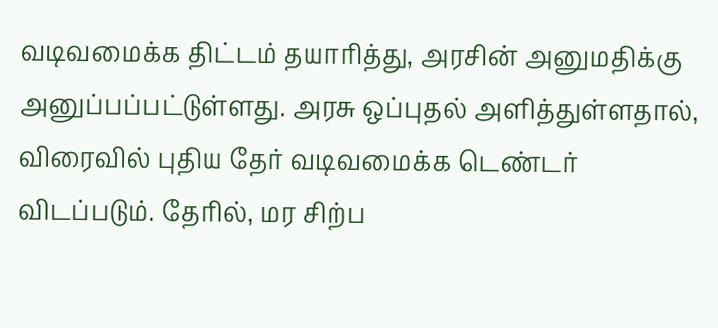வடிவமைக்க திட்டம் தயாரித்து, அரசின் அனுமதிக்கு அனுப்பப்பட்டுள்ளது. அரசு ஒப்புதல் அளித்துள்ளதால், விரைவில் புதிய தேர் வடிவமைக்க டெண்டர் விடப்படும். தேரில், மர சிற்ப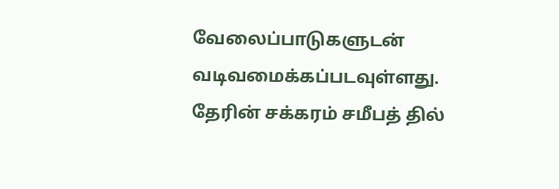வேலைப்பாடுகளுடன் வடிவமைக்கப்படவுள்ளது. தேரின் சக்கரம் சமீபத் தில்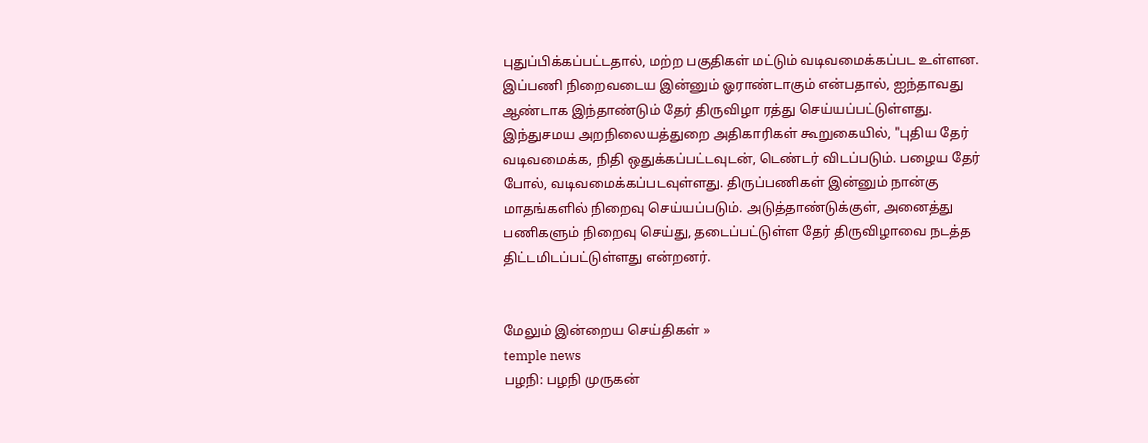புதுப்பிக்கப்பட்டதால், மற்ற பகுதிகள் மட்டும் வடிவமைக்கப்பட உள்ளன. இப்பணி நிறைவடைய இன்னும் ஓராண்டாகும் என்பதால், ஐந்தாவது ஆண்டாக இந்தாண்டும் தேர் திருவிழா ரத்து செய்யப்பட்டுள்ளது. இந்துசமய அறநிலையத்துறை அதிகாரிகள் கூறுகையில், "புதிய தேர் வடிவமைக்க, நிதி ஒதுக்கப்பட்டவுடன், டெண்டர் விடப்படும். பழைய தேர் போல், வடிவமைக்கப்படவுள்ளது. திருப்பணிகள் இன்னும் நான்கு மாதங்களில் நிறைவு செய்யப்படும். அடுத்தாண்டுக்குள், அனைத்து பணிகளும் நிறைவு செய்து, தடைப்பட்டுள்ள தேர் திருவிழாவை நடத்த திட்டமிடப்பட்டுள்ளது என்றனர்.


மேலும் இன்றைய செய்திகள் »
temple news
பழநி: பழநி முருகன்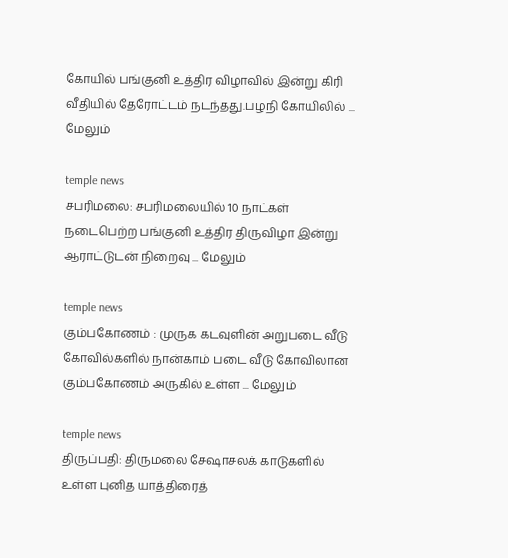கோயில் பங்குனி உத்திர விழாவில் இன்று கிரி வீதியில் தேரோட்டம் நடந்தது.பழநி கோயிலில் ... மேலும்

temple news
சபரிமலை: சபரிமலையில் 10 நாட்கள் நடைபெற்ற பங்குனி உத்திர திருவிழா இன்று ஆராட்டுடன் நிறைவு ... மேலும்

temple news
கும்பகோணம் : முருக கடவுளின் அறுபடை வீடு கோவில்களில் நான்காம் படை வீடு கோவிலான கும்பகோணம் அருகில் உள்ள ... மேலும்

temple news
திருப்பதி: திருமலை சேஷாசலக் காடுகளில் உள்ள புனித யாத்திரைத்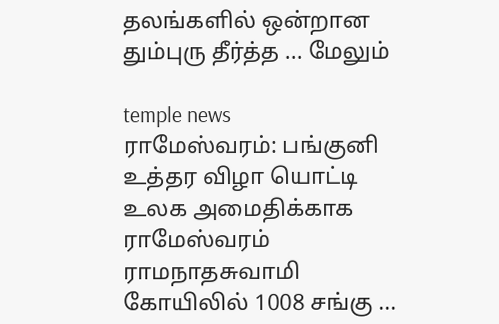தலங்களில் ஒன்றான தும்புரு தீர்த்த ... மேலும்

temple news
ராமேஸ்வரம்: பங்குனி உத்தர விழா யொட்டி உலக அமைதிக்காக ராமேஸ்வரம் ராமநாதசுவாமி கோயிலில் 1008 சங்கு ...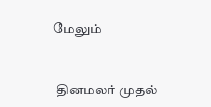மேலும்


 தினமலர் முதல்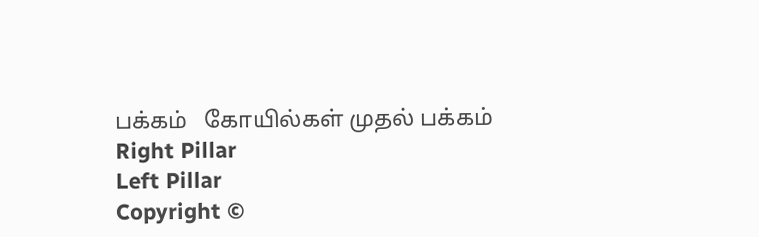பக்கம்   கோயில்கள் முதல் பக்கம்
Right Pillar
Left Pillar
Copyright ©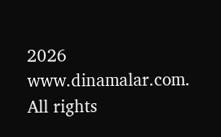2026 www.dinamalar.com. All rights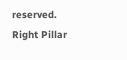reserved.
Right Pillar